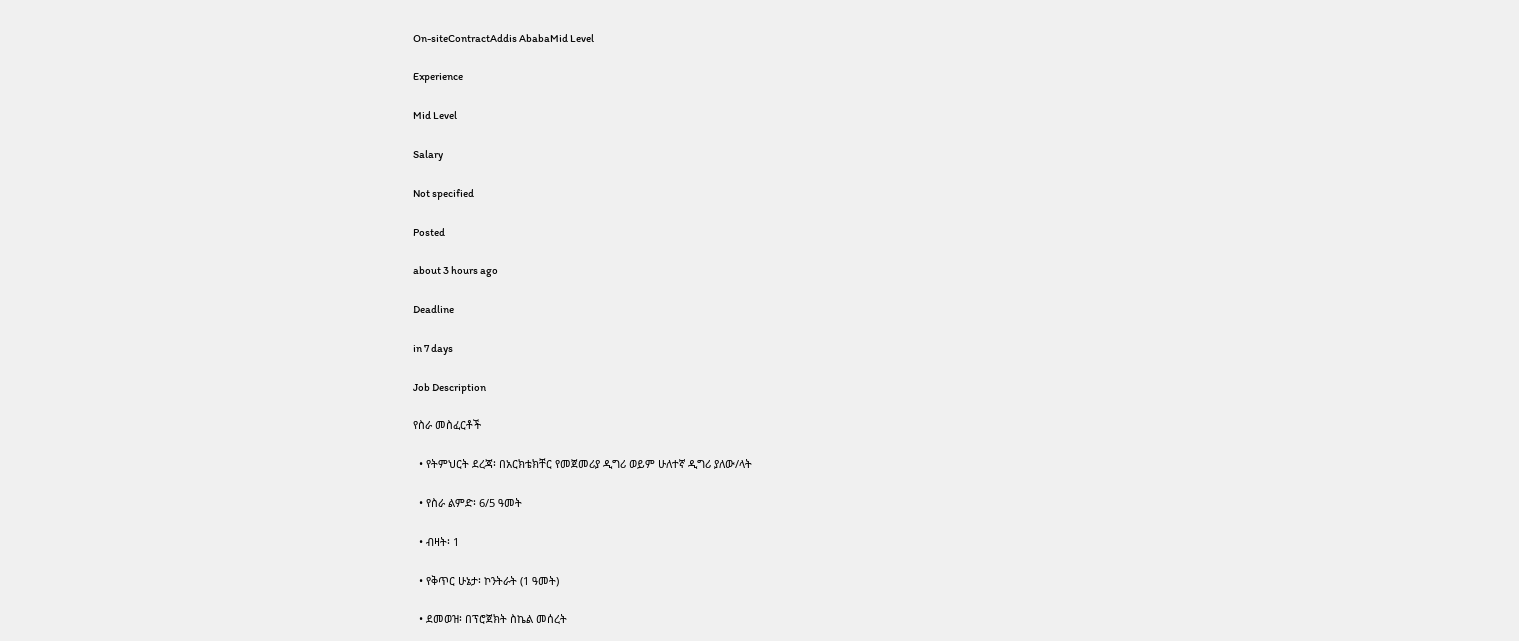On-siteContractAddis AbabaMid Level

Experience

Mid Level

Salary

Not specified

Posted

about 3 hours ago

Deadline

in 7 days

Job Description

የስራ መስፈርቶች

  • የትምህርት ደረጃ፡ በአርክቴክቸር የመጀመሪያ ዲግሪ ወይም ሁለተኛ ዲግሪ ያለው/ላት

  • የስራ ልምድ፡ 6/5 ዓመት

  • ብዛት፡ 1

  • የቅጥር ሁኔታ፡ ኮንትራት (1 ዓመት)

  • ደመወዝ፡ በፕሮጀክት ስኬል መሰረት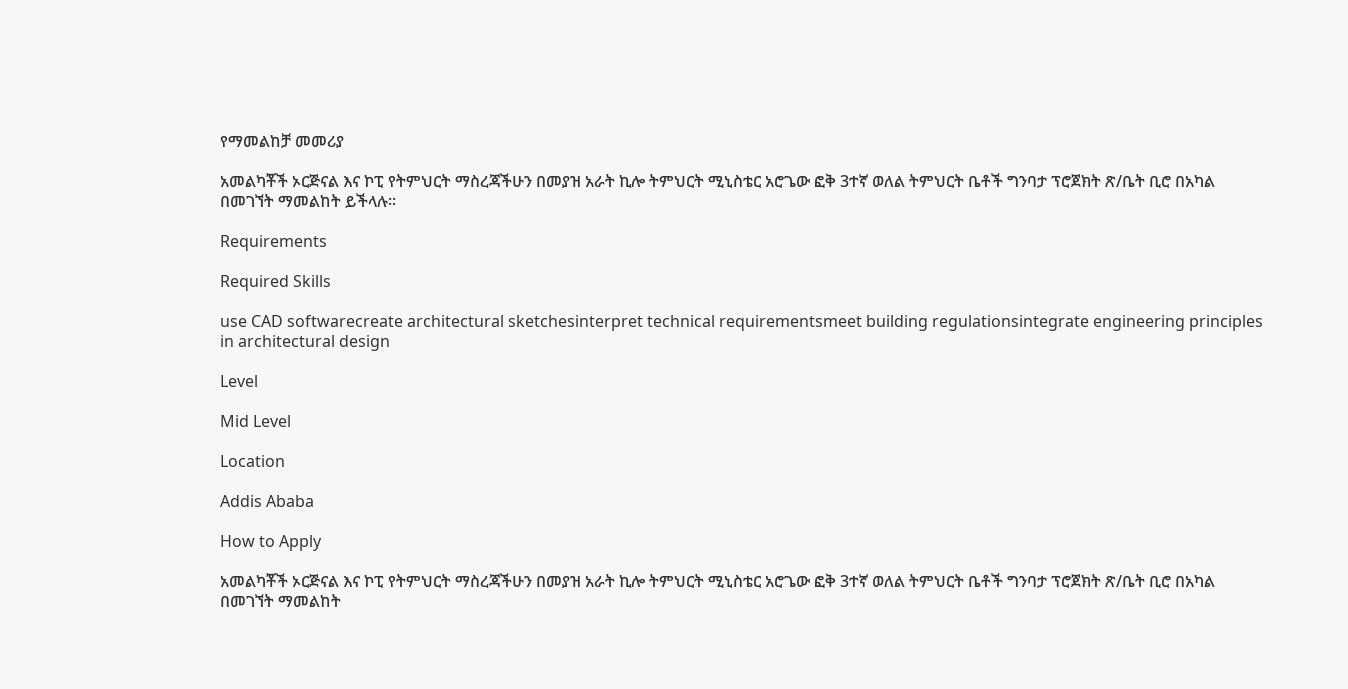የማመልከቻ መመሪያ

አመልካቾች ኦርጅናል እና ኮፒ የትምህርት ማስረጃችሁን በመያዝ አራት ኪሎ ትምህርት ሚኒስቴር አሮጌው ፎቅ 3ተኛ ወለል ትምህርት ቤቶች ግንባታ ፕሮጀክት ጽ/ቤት ቢሮ በአካል በመገኘት ማመልከት ይችላሉ፡፡

Requirements

Required Skills

use CAD softwarecreate architectural sketchesinterpret technical requirementsmeet building regulationsintegrate engineering principles in architectural design

Level

Mid Level

Location

Addis Ababa

How to Apply

አመልካቾች ኦርጅናል እና ኮፒ የትምህርት ማስረጃችሁን በመያዝ አራት ኪሎ ትምህርት ሚኒስቴር አሮጌው ፎቅ 3ተኛ ወለል ትምህርት ቤቶች ግንባታ ፕሮጀክት ጽ/ቤት ቢሮ በአካል በመገኘት ማመልከት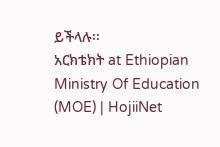ይችላሉ፡፡
አርክቴክት at Ethiopian Ministry Of Education (MOE) | HojiiNet